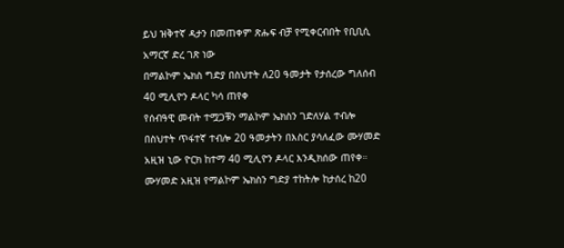ይህ ዝቅተኛ ዳታን በመጠቀም ጽሑፍ ብቻ የሚቀርብበት የቢቢሲ አማርኛ ድረ ገጽ ነው
በማልኮም ኤክስ ግድያ በስህተት ለ20 ዓመታት የታሰረው ግለሰብ 40 ሚሊዮን ዶላር ካሳ ጠየቀ
የሰብዓዊ መብት ተሟጋቹን ማልኮም ኤክስን ገድለሃል ተብሎ በስህተት ጥፋተኛ ተብሎ 20 ዓመታትን በእስር ያሳለፈው ሙሃመድ አዚዝ ኒው ዮርክ ከተማ 40 ሚሊዮን ዶላር እንዲክሰው ጠየቀ።
ሙሃመድ አዚዝ የማልኮም ኤክስን ግድያ ተከትሎ ከታሰረ ከ20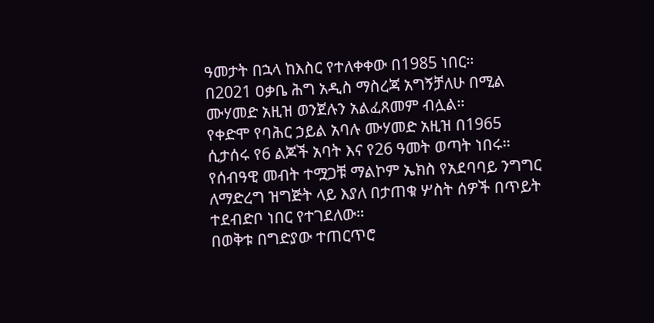ዓመታት በኋላ ከእስር የተለቀቀው በ1985 ነበር።
በ2021 ዐቃቤ ሕግ አዲስ ማስረጃ አግኝቻለሁ በሚል ሙሃመድ አዚዝ ወንጀሉን አልፈጸመም ብሏል።
የቀድሞ የባሕር ኃይል አባሉ ሙሃመድ አዚዝ በ1965 ሲታሰሩ የ6 ልጆች አባት እና የ26 ዓመት ወጣት ነበሩ።
የሰብዓዊ መብት ተሟጋቹ ማልኮም ኤክስ የአደባባይ ንግግር ለማድረግ ዝግጅት ላይ እያለ በታጠቁ ሦስት ሰዎች በጥይት ተደብድቦ ነበር የተገደለው።
በወቅቱ በግድያው ተጠርጥሮ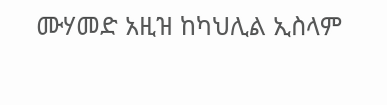ሙሃመድ አዚዝ ከካህሊል ኢስላም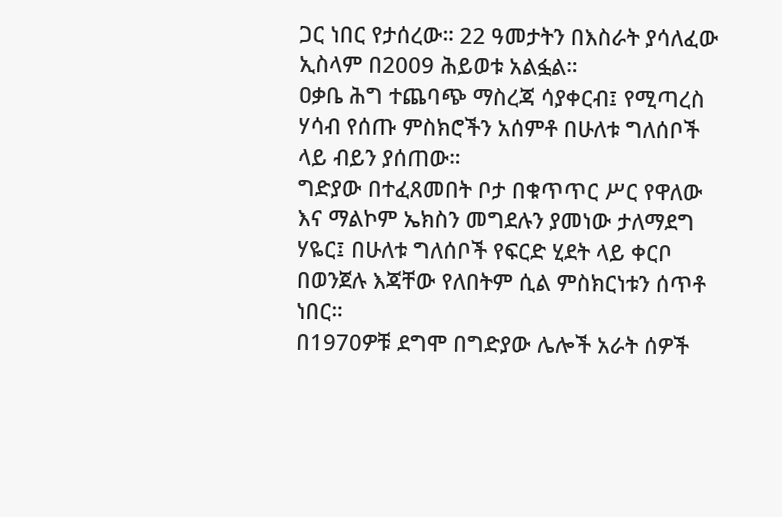ጋር ነበር የታሰረው። 22 ዓመታትን በእስራት ያሳለፈው ኢስላም በ2009 ሕይወቱ አልፏል።
ዐቃቤ ሕግ ተጨባጭ ማስረጃ ሳያቀርብ፤ የሚጣረስ ሃሳብ የሰጡ ምስክሮችን አሰምቶ በሁለቱ ግለሰቦች ላይ ብይን ያሰጠው።
ግድያው በተፈጸመበት ቦታ በቁጥጥር ሥር የዋለው እና ማልኮም ኤክስን መግደሉን ያመነው ታለማደግ ሃዬር፤ በሁለቱ ግለሰቦች የፍርድ ሂደት ላይ ቀርቦ በወንጀሉ እጃቸው የለበትም ሲል ምስክርነቱን ሰጥቶ ነበር።
በ1970ዎቹ ደግሞ በግድያው ሌሎች አራት ሰዎች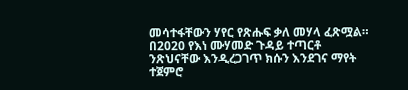መሳተፋቸውን ሃየር የጽሑፍ ቃለ መሃላ ፈጽሟል።
በ2020 የእነ ሙሃመድ ጉዳይ ተጣርቶ ንጽህናቸው እንዲረጋገጥ ክሱን እንደገና ማየት ተጀምሮ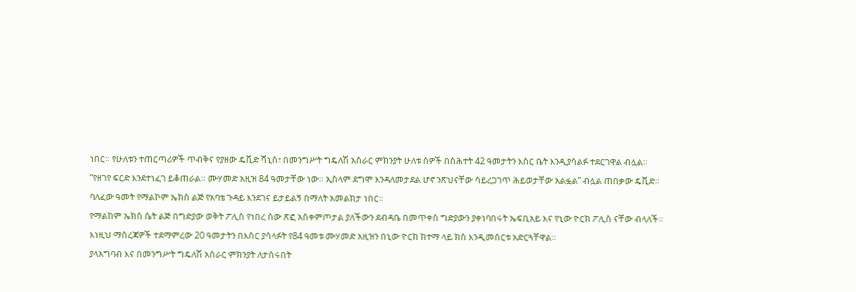ነበር። የሁለቱን ተጠርጣሪዎች ጥብቅና የያዘው ዴቪድ ሻኒስ፣ በመንግሥት ግዴለሽ አሰራር ምክንያት ሁለቱ ሰዎች በስሕተት 42 ዓመታትን እስር ቤት እንዲያሳልፉ ተደርገዋል ብሏል።
“የዘገየ ፍርድ እንደተነፈገ ይቆጠራል። ሙሃመድ አዚዝ 84 ዓመታቸው ነው። ኢስላም ደግሞ እንዳለመታደል ሆኖ ንጽህናቸው ሳይረጋገጥ ሕይወታቸው አልፏል” ብሏል ጠበቃው ዴቪድ።
ባለፈው ዓመት የማልኮም ኤክስ ልጅ የአባቴ ጉዳይ እንደገና ይታይልኝ በማለት አመልክታ ነበር።
የማልከም ኤክስ ሴት ልጅ በግድያው ወቅት ፖሊስ የነበረ ሰው ጽፎ አስቀምጦታል ያለችውን ደብዳቤ በመጥቀስ ግድያውን ያቀነባበሩት ኤፍቢአይ እና የኒው ዮርክ ፖሊስ ናቸው ብላለች።
እነዚህ ማስረጃዎች ተደማምረው 20 ዓመታትን በእስር ያሳላፉት የ84 ዓመቱ ሙሃመድ አዚዝን በኒው ዮርክ ከተማ ላይ ክስ እንዲመሰርቱ አድርጓቸዋል።
ያላአግባብ እና በመንግሥት ግዴለሽ አሰራር ምክንያት ለታሰሩበት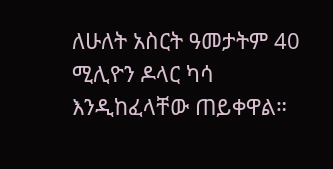ለሁለት አስርት ዓመታትም 40 ሚሊዮን ዶላር ካሳ እንዲከፈላቸው ጠይቀዋል።